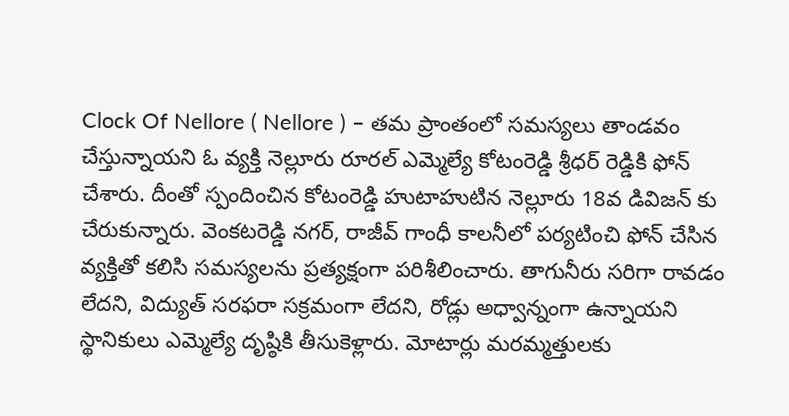Clock Of Nellore ( Nellore ) – తమ ప్రాంతంలో సమస్యలు తాండవం చేస్తున్నాయని ఓ వ్యక్తి నెల్లూరు రూరల్ ఎమ్మెల్యే కోటంరెడ్డి శ్రీధర్ రెడ్డికి ఫోన్ చేశారు. దీంతో స్పందించిన కోటంరెడ్డి హుటాహుటిన నెల్లూరు 18వ డివిజన్ కు చేరుకున్నారు. వెంకటరెడ్డి నగర్, రాజీవ్ గాంధీ కాలనీలో పర్యటించి ఫోన్ చేసిన వ్యక్తితో కలిసి సమస్యలను ప్రత్యక్షంగా పరిశీలించారు. తాగునీరు సరిగా రావడం లేదని, విద్యుత్ సరఫరా సక్రమంగా లేదని, రోడ్లు అధ్వాన్నంగా ఉన్నాయని స్థానికులు ఎమ్మెల్యే దృష్ఠికి తీసుకెళ్లారు. మోటార్లు మరమ్మత్తులకు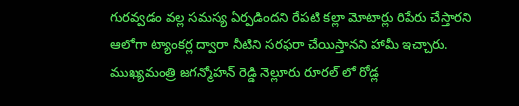గురవ్వడం వల్ల సమస్య ఏర్పడిందని రేపటి కల్లా మోటార్లు రిపేరు చేస్తారని ఆలోగా ట్యాంకర్ల ద్వారా నీటిని సరఫరా చేయిస్తానని హామీ ఇచ్చారు. ముఖ్యమంత్రి జగన్మోహన్ రెడ్డి నెల్లూరు రూరల్ లో రోడ్ల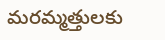మరమ్మత్తులకు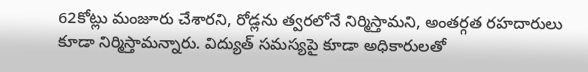62కోట్లు మంజూరు చేశారని, రోడ్లను త్వరలోనే నిర్మిస్తామని, అంతర్గత రహదారులు కూడా నిర్మిస్తామన్నారు. విద్యుత్ సమస్యపై కూడా అధికారులతో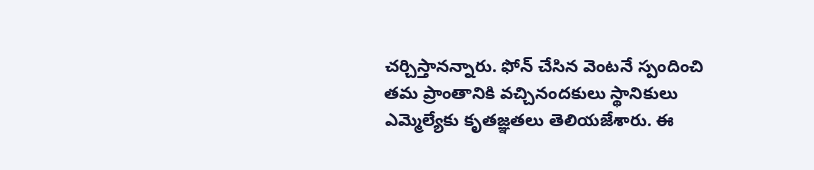చర్చిస్తానన్నారు. ఫోన్ చేసిన వెంటనే స్పందించి తమ ప్రాంతానికి వచ్చినందకులు స్థానికులు ఎమ్మెల్యేకు కృతజ్ఞతలు తెలియజేశారు. ఈ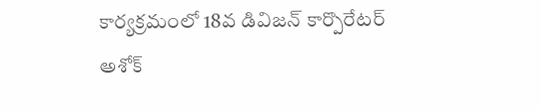కార్యక్రమంలో 18వ డివిజన్ కార్పొరేటర్ అశోక్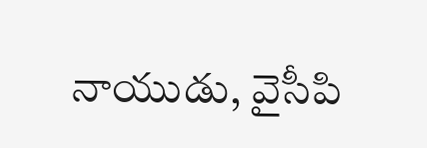నాయుడు, వైసీపి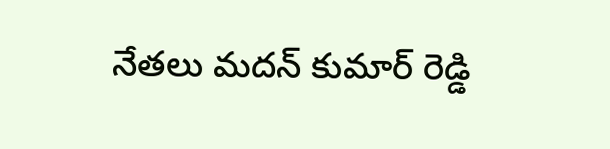నేతలు మదన్ కుమార్ రెడ్డి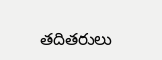తదితరులు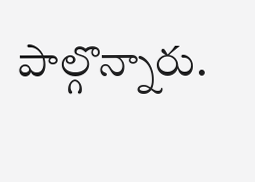పాల్గొన్నారు.